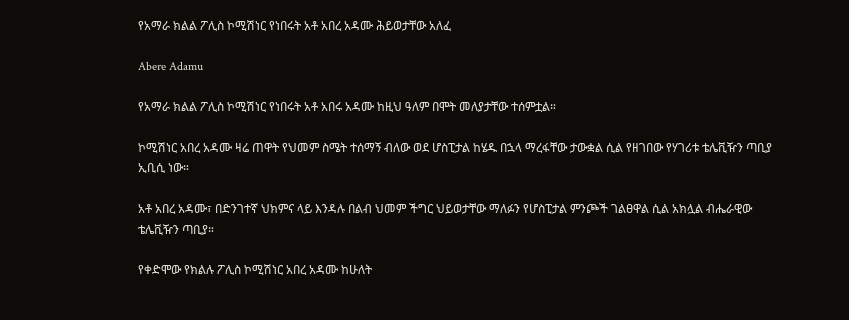የአማራ ክልል ፖሊስ ኮሚሽነር የነበሩት አቶ አበረ አዳሙ ሕይወታቸው አለፈ

Abere Adamu

የአማራ ክልል ፖሊስ ኮሚሽነር የነበሩት አቶ አበሩ አዳሙ ከዚህ ዓለም በሞት መለያታቸው ተሰምቷል።

ኮሚሽነር አበረ አዳሙ ዛሬ ጠዋት የህመም ስሜት ተሰማኝ ብለው ወደ ሆስፒታል ከሄዱ በኋላ ማረፋቸው ታውቋል ሲል የዘገበው የሃገሪቱ ቴሌቪዥን ጣቢያ ኢቢሲ ነው።

አቶ አበረ አዳሙ፣ በድንገተኛ ህክምና ላይ እንዳሉ በልብ ህመም ችግር ህይወታቸው ማለፉን የሆስፒታል ምንጮች ገልፀዋል ሲል አክሏል ብሔራዊው ቴሌቪዥን ጣቢያ።

የቀድሞው የክልሉ ፖሊስ ኮሚሽነር አበረ አዳሙ ከሁለት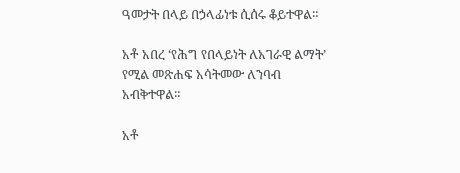ዓመታት በላይ በኃላፊነቱ ሲሰሩ ቆይተዋል።

አቶ አበረ ‘የሕግ የበላይነት ለአገራዊ ልማት’ የሚል መጽሐፍ አሳትመው ለንባብ አብቅተዋል።

አቶ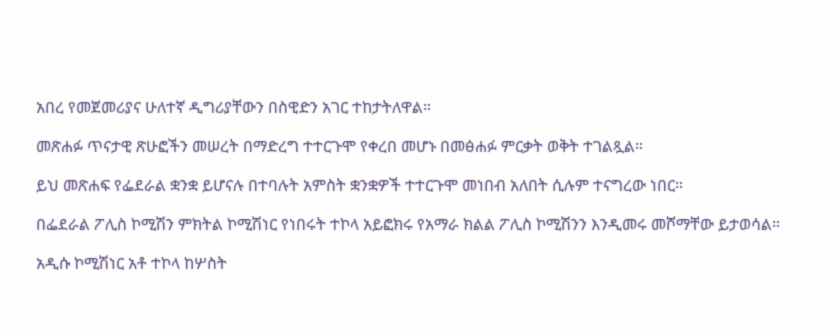አበረ የመጀመሪያና ሁለተኛ ዲግሪያቸውን በስዊድን አገር ተከታትለዋል።

መጽሐፉ ጥናታዊ ጽሁፎችን መሠረት በማድረግ ተተርጉሞ የቀረበ መሆኑ በመፅሐፉ ምርቃት ወቅት ተገልጿል።

ይህ መጽሐፍ የፌደራል ቋንቋ ይሆናሉ በተባሉት አምስት ቋንቋዎች ተተርጉሞ መነበብ አለበት ሲሉም ተናግረው ነበር።

በፌደራል ፖሊስ ኮሚሽን ምክትል ኮሚሽነር የነበሩት ተኮላ አይፎክሩ የአማራ ክልል ፖሊስ ኮሚሽንን እንዲመሩ መሾማቸው ይታወሳል።

አዲሱ ኮሚሽነር አቶ ተኮላ ከሦስት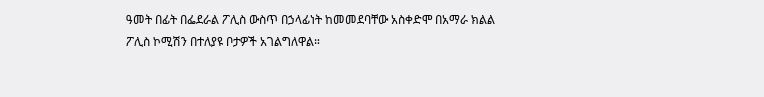ዓመት በፊት በፌደራል ፖሊስ ውስጥ በኃላፊነት ከመመደባቸው አስቀድሞ በአማራ ክልል ፖሊስ ኮሚሽን በተለያዩ ቦታዎች አገልግለዋል።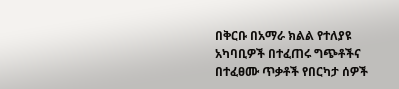በቅርቡ በአማራ ክልል የተለያዩ አካባቢዎች በተፈጠሩ ግጭቶችና በተፈፀሙ ጥቃቶች የበርካታ ሰዎች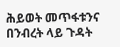ሕይወት መጥፋቱንና በንብረት ላይ ጉዳት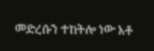መድረሱን ተከትሎ ነው አቶ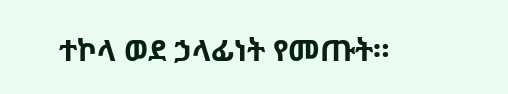ተኮላ ወደ ኃላፊነት የመጡት።